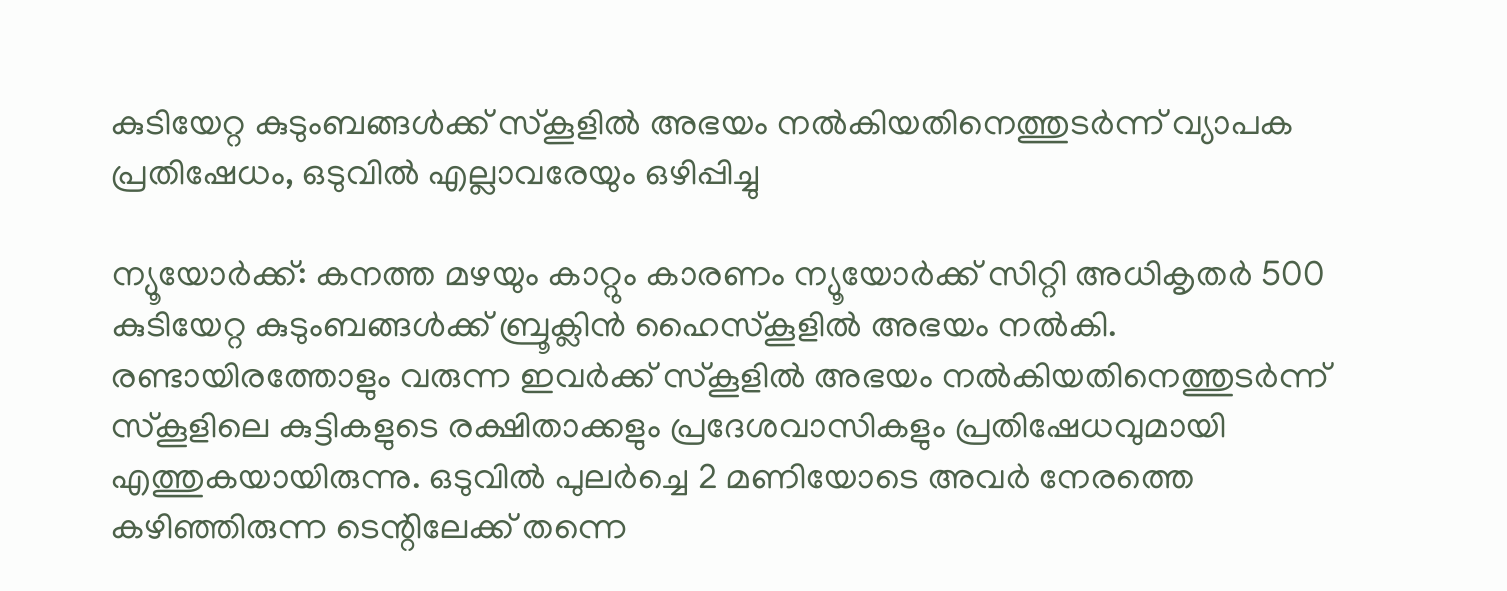കുടിയേറ്റ കുടുംബങ്ങള്‍ക്ക് സ്‌കൂളില്‍ അഭയം നല്‍കിയതിനെത്തുടര്‍ന്ന് വ്യാപക പ്രതിഷേധം, ഒടുവില്‍ എല്ലാവരേയും ഒഴിപ്പിച്ചു

ന്യൂയോര്‍ക്ക്: കനത്ത മഴയും കാറ്റും കാരണം ന്യൂയോര്‍ക്ക് സിറ്റി അധികൃതര്‍ 500 കുടിയേറ്റ കുടുംബങ്ങള്‍ക്ക് ബ്രൂക്ലിന്‍ ഹൈസ്‌കൂളില്‍ അഭയം നല്‍കി. രണ്ടായിരത്തോളും വരുന്ന ഇവര്‍ക്ക് സ്‌കൂളില്‍ അഭയം നല്‍കിയതിനെത്തുടര്‍ന്ന് സ്‌കൂളിലെ കുട്ടികളുടെ രക്ഷിതാക്കളും പ്രദേശവാസികളും പ്രതിഷേധവുമായി എത്തുകയായിരുന്നു. ഒടുവില്‍ പുലര്‍ച്ചെ 2 മണിയോടെ അവര്‍ നേരത്തെ കഴിഞ്ഞിരുന്ന ടെന്റിലേക്ക് തന്നെ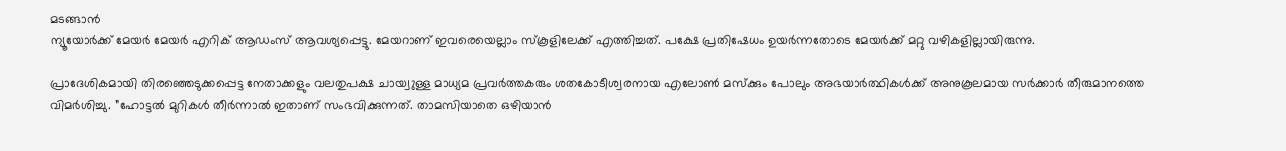മടങ്ങാന്‍
ന്യൂയോര്‍ക്ക് മേയര്‍ മേയര്‍ എറിക് ആഡംസ് ആവശ്യപ്പെട്ടു. മേയറാണ് ഇവരെയെല്ലാം സ്‌കൂളിലേക്ക് എത്തിച്ചത്. പക്ഷേ പ്രതിഷേധം ഉയര്‍ന്നതോടെ മേയര്‍ക്ക് മറ്റു വഴികളില്ലായിരുന്നു.

പ്രാദേശികമായി തിരഞ്ഞെടുക്കപ്പെട്ട നേതാക്കളും വലതുപക്ഷ ചായ്വുള്ള മാധ്യമ പ്രവര്‍ത്തകരും ശതകോടീശ്വരനായ എലോണ്‍ മസ്‌ക്കും പോലും അഭയാര്‍ത്ഥികള്‍ക്ക് അനുകൂലമായ സര്‍ക്കാര്‍ തീരുമാനത്തെ വിമര്‍ശിച്ചു. ”ഹോട്ടല്‍ മുറികള്‍ തീര്‍ന്നാല്‍ ഇതാണ് സംഭവിക്കുന്നത്. താമസിയാതെ ഒഴിയാന്‍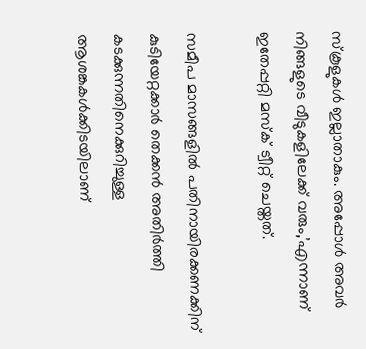സ്‌കൂളുകള്‍ ഇല്ലാതാകും. അപ്പോള്‍ അവര്‍ നിങ്ങളുടെ വീടുകളിലേക്ക് വരും,’എന്നാണ് ഇതേപ്പറ്റി മസ്‌ക് ട്വീറ്റ് ചെയ്തത്.

സമീപ മാസങ്ങളില്‍ പതിനായിരക്കണക്കിന് കുടിയേറ്റക്കാര്‍ തെക്കന്‍ അതിര്‍ത്തി കടക്കുന്നതിനെക്കുറിച്ചുള്ള ആശങ്കകള്‍ക്കിടയിലാണ്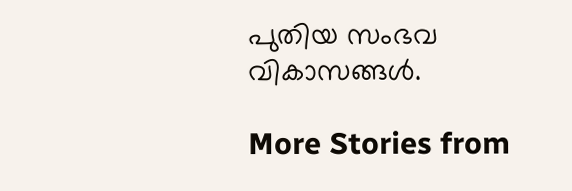പുതിയ സംഭവ വികാസങ്ങള്‍.

More Stories from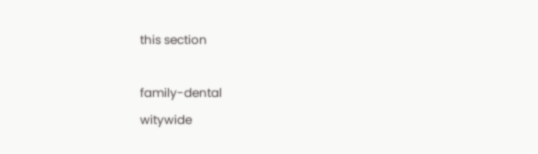this section

family-dental
witywide